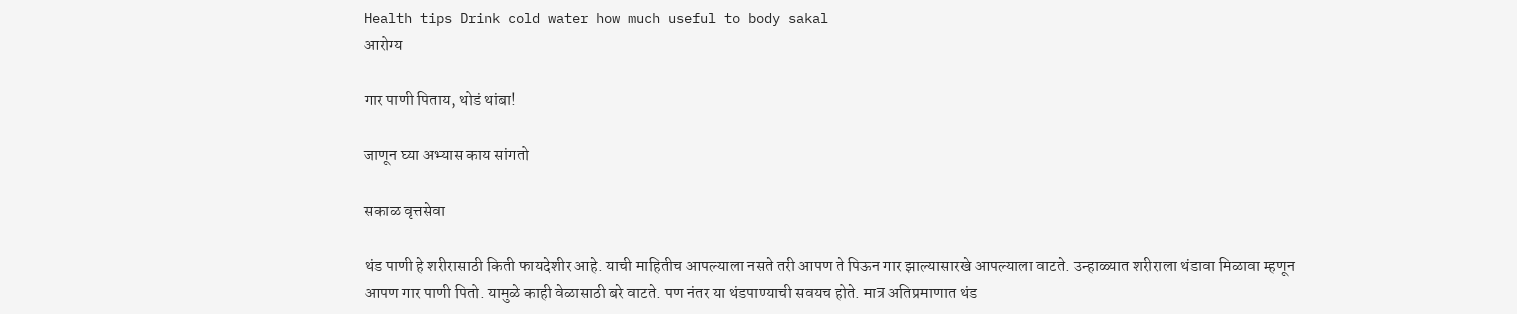Health tips Drink cold water how much useful to body sakal
आरोग्य

गार पाणी पिताय, थोडं थांबा!

जाणून घ्या अभ्यास काय सांगतो

सकाळ वृत्तसेवा

थंड पाणी हे शरीरासाठी किती फायदेशीर आहे. याची माहितीच आपल्याला नसते तरी आपण ते पिऊन गार झाल्यासारखे आपल्याला वाटते. उन्हाळ्यात शरीराला थंडावा मिळावा म्हणून आपण गार पाणी पितो. यामुळे काही वेळासाठी बरे वाटते. पण नंतर या थंडपाण्याची सवयच होते. मात्र अतिप्रमाणात थंड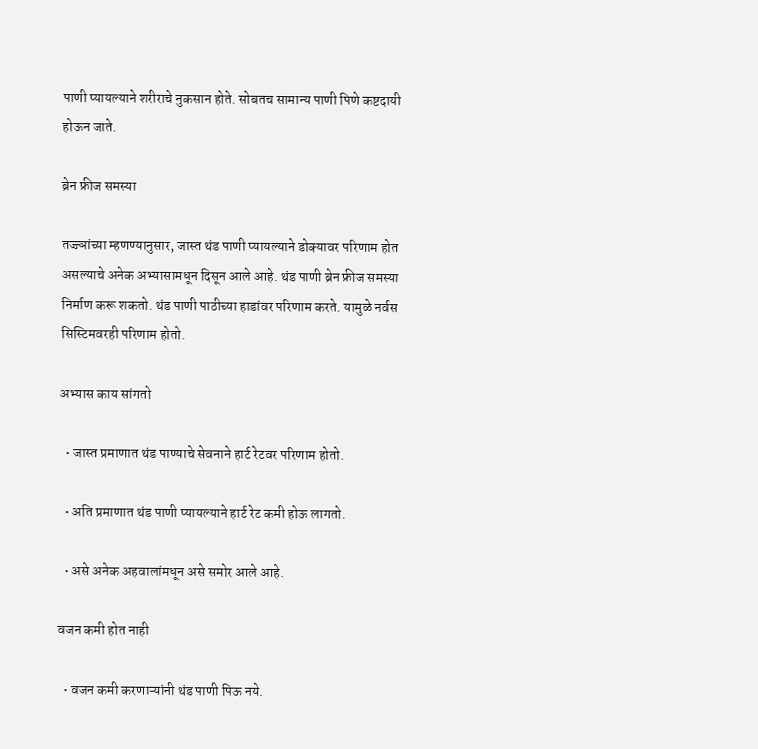पाणी प्यायल्याने शरीराचे नुकसान होते. सोबतच सामान्य पाणी पिणे कष्टदायी होऊन जाते.

ब्रेन फ्रीज समस्या

तज्ज्ञांच्या म्हणण्यानुसार, जास्त थंड पाणी प्यायल्याने डोक्यावर परिणाम होत असल्याचे अनेक अभ्यासामधून दिसून आले आहे. थंड पाणी ब्रेन फ्रीज समस्या निर्माण करू शकतो. थंड पाणी पाठीच्या हाडांवर परिणाम करते. यामुळे नर्वस सिस्टिमवरही परिणाम होतो.

अभ्यास काय सांगतो

  • जास्त प्रमाणात थंड पाण्याचे सेवनाने हार्ट रेटवर परिणाम होतो.

  • अति प्रमाणात थंड पाणी प्यायल्याने हार्ट रेट कमी होऊ लागतो.

  • असे अनेक अहवालांमधून असे समोर आले आहे.

वजन कमी होत नाही

  • वजन कमी करणाऱ्यांनी थंड पाणी पिऊ नये.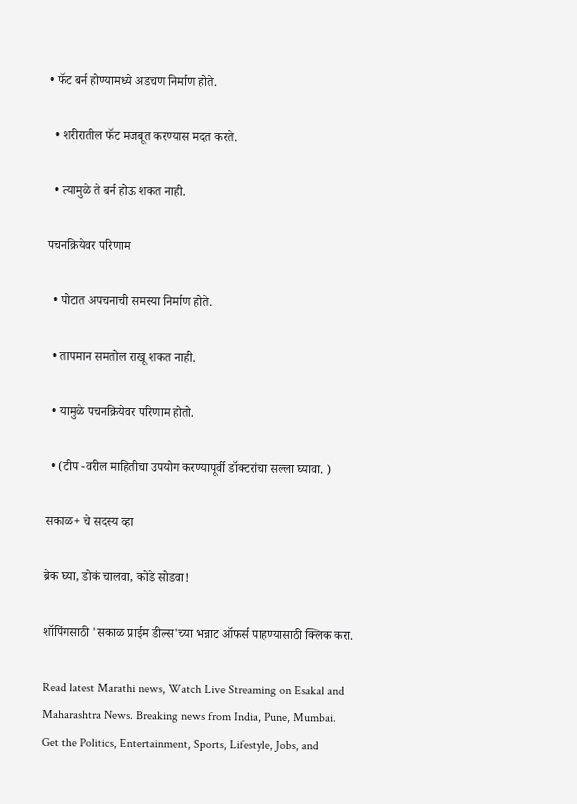• फॅट बर्न होण्यामध्ये अडचण निर्माण होते.

  • शरीरातील फॅट मजबूत करण्यास मदत करते.

  • त्यामुळे ते बर्न होऊ शकत नाही.

पचनक्रियेवर परिणाम

  • पोटात अपचनाची समस्या निर्माण होते.

  • तापमान समतोल राखू शकत नाही.

  • यामुळे पचनक्रियेवर परिणाम होतो.

  • (टीप -वरील माहितीचा उपयोग करण्यापूर्वी डॉक्टरांचा सल्ला घ्यावा. )

सकाळ+ चे सदस्य व्हा

ब्रेक घ्या, डोकं चालवा, कोडे सोडवा!

शॉपिंगसाठी 'सकाळ प्राईम डील्स'च्या भन्नाट ऑफर्स पाहण्यासाठी क्लिक करा.

Read latest Marathi news, Watch Live Streaming on Esakal and Maharashtra News. Breaking news from India, Pune, Mumbai. Get the Politics, Entertainment, Sports, Lifestyle, Jobs, and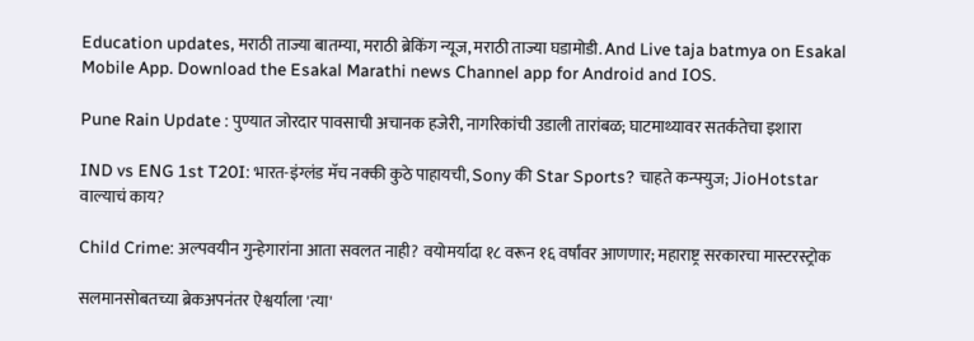Education updates, मराठी ताज्या बातम्या, मराठी ब्रेकिंग न्यूज, मराठी ताज्या घडामोडी. And Live taja batmya on Esakal Mobile App. Download the Esakal Marathi news Channel app for Android and IOS.

Pune Rain Update : पुण्यात जोरदार पावसाची अचानक हजेरी, नागरिकांची उडाली तारांबळ; घाटमाथ्यावर सतर्कतेचा इशारा

IND vs ENG 1st T20I: भारत-इंग्लंड मॅच नक्की कुठे पाहायची, Sony की Star Sports? चाहते कन्फ्युज; JioHotstar वाल्याचं काय?

Child Crime: अल्पवयीन गुन्हेगारांना आता सवलत नाही? वयोमर्यादा १८ वरून १६ वर्षांवर आणणार; महाराष्ट्र सरकारचा मास्टरस्ट्रोक

सलमानसोबतच्या ब्रेकअपनंतर ऐश्वर्याला 'त्या'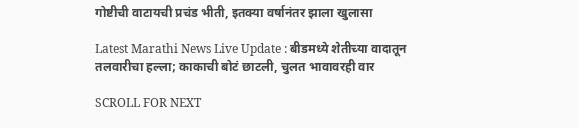गोष्टीची वाटायची प्रचंड भीती, इतक्या वर्षानंतर झाला खुलासा

Latest Marathi News Live Update : बीडमध्ये शेतीच्या वादातून तलवारीचा हल्ला; काकाची बोटं छाटली, चुलत भावावरही वार

SCROLL FOR NEXT